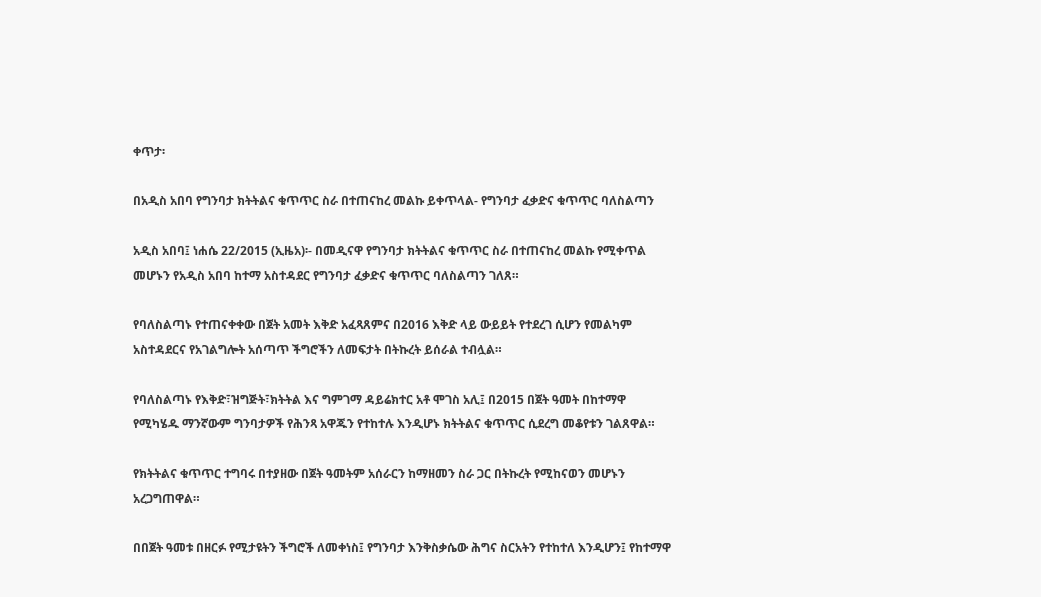ቀጥታ፡

በአዲስ አበባ የግንባታ ክትትልና ቁጥጥር ስራ በተጠናከረ መልኩ ይቀጥላል- የግንባታ ፈቃድና ቁጥጥር ባለስልጣን

አዲስ አበባ፤ ነሐሴ 22/2015 (ኢዜአ)፡- በመዲናዋ የግንባታ ክትትልና ቁጥጥር ስራ በተጠናከረ መልኩ የሚቀጥል መሆኑን የአዲስ አበባ ከተማ አስተዳደር የግንባታ ፈቃድና ቁጥጥር ባለስልጣን ገለጸ።

የባለስልጣኑ የተጠናቀቀው በጀት አመት እቅድ አፈጻጸምና በ2016 እቅድ ላይ ውይይት የተደረገ ሲሆን የመልካም አስተዳደርና የአገልግሎት አሰጣጥ ችግሮችን ለመፍታት በትኩረት ይሰራል ተብሏል።

የባለስልጣኑ የእቅድ፣ዝግጅት፣ክትትል እና ግምገማ ዳይሬክተር አቶ ሞገስ አሊ፤ በ2015 በጀት ዓመት በከተማዋ የሚካሄዱ ማንኛውም ግንባታዎች የሕንጻ አዋጁን የተከተሉ እንዲሆኑ ክትትልና ቁጥጥር ሲደረግ መቆየቱን ገልጸዋል።

የክትትልና ቁጥጥር ተግባሩ በተያዘው በጀት ዓመትም አሰራርን ከማዘመን ስራ ጋር በትኩረት የሚከናወን መሆኑን አረጋግጠዋል።

በበጀት ዓመቱ በዘርፉ የሚታዩትን ችግሮች ለመቀነስ፤ የግንባታ እንቅስቃሴው ሕግና ስርአትን የተከተለ እንዲሆን፤ የከተማዋ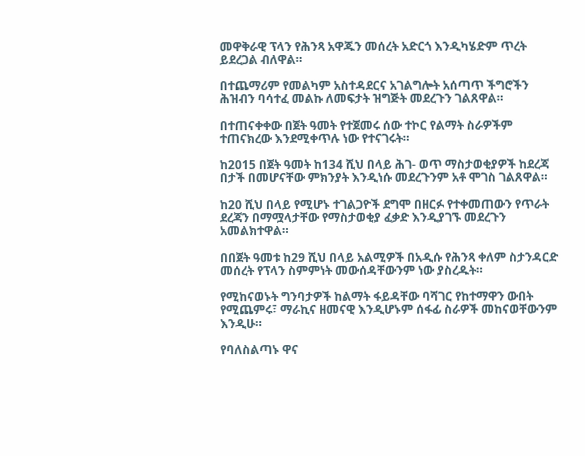መዋቅራዊ ፕላን የሕንጻ አዋጁን መሰረት አድርጎ እንዲካሄድም ጥረት ይደረጋል ብለዋል።

በተጨማሪም የመልካም አስተዳደርና አገልግሎት አሰጣጥ ችግሮችን ሕዝብን ባሳተፈ መልኩ ለመፍታት ዝግጅት መደረጉን ገልጸዋል።

በተጠናቀቀው በጀት ዓመት የተጀመሩ ሰው ተኮር የልማት ስራዎችም ተጠናክረው እንደሚቀጥሉ ነው የተናገሩት።

ከ2015 በጀት ዓመት ከ134 ሺህ በላይ ሕገ- ወጥ ማስታወቂያዎች ከደረጃ በታች በመሆናቸው ምክንያት እንዲነሱ መደረጉንም አቶ ሞገስ ገልጸዋል።

ከ20 ሺህ በላይ የሚሆኑ ተገልጋዮች ደግሞ በዘርፉ የተቀመጠውን የጥራት ደረጃን በማሟላታቸው የማስታወቂያ ፈቃድ እንዲያገኙ መደረጉን አመልክተዋል።

በበጀት ዓመቱ ከ29 ሺህ በላይ አልሚዎች በአዲሱ የሕንጻ ቀለም ስታንዳርድ መሰረት የፕላን ስምምነት መውሰዳቸውንም ነው ያስረዱት።

የሚከናወኑት ግንባታዎች ከልማት ፋይዳቸው ባሻገር የከተማዋን ውበት የሚጨምሩ፣ ማራኪና ዘመናዊ እንዲሆኑም ሰፋፊ ስራዎች መከናወቸውንም እንዲሁ።

የባለስልጣኑ ዋና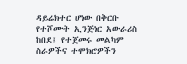ዳይሬክተር ሆነው በቅርቡ የተሾሙት ኢንጅነር አውራሪስ ከበደ፤ የተጀመሩ መልካም ስራዎችና ተሞክሮዎችን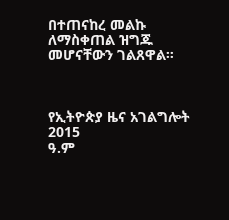በተጠናከረ መልኩ ለማስቀጠል ዝግጁ መሆናቸውን ገልጸዋል።



የኢትዮጵያ ዜና አገልግሎት
2015
ዓ.ም